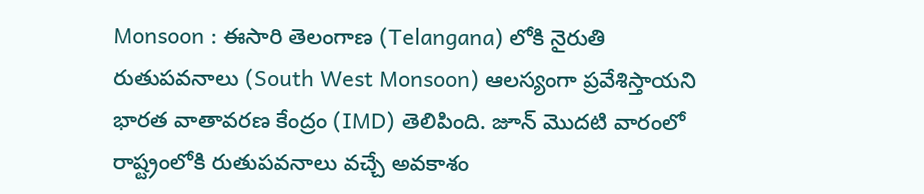Monsoon : ఈసారి తెలంగాణ (Telangana) లోకి నైరుతి రుతుపవనాలు (South West Monsoon) ఆలస్యంగా ప్రవేశిస్తాయని భారత వాతావరణ కేంద్రం (IMD) తెలిపింది. జూన్ మొదటి వారంలో రాష్ట్రంలోకి రుతుపవనాలు వచ్చే అవకాశం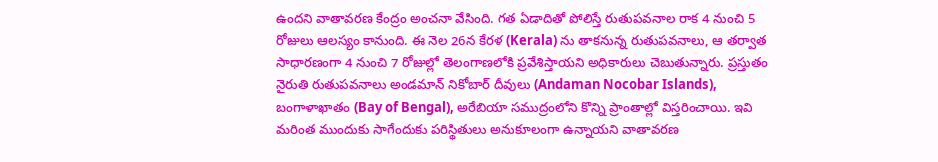ఉందని వాతావరణ కేంద్రం అంచనా వేసింది. గత ఏడాదితో పోలిస్తే రుతుపవనాల రాక 4 నుంచి 5 రోజులు ఆలస్యం కానుంది. ఈ నెల 26న కేరళ (Kerala) ను తాకనున్న రుతుపవనాలు, ఆ తర్వాత సాధారణంగా 4 నుంచి 7 రోజుల్లో తెలంగాణలోకి ప్రవేశిస్తాయని అధికారులు చెబుతున్నారు. ప్రస్తుతం నైరుతి రుతుపవనాలు అండమాన్ నికోబార్ దీవులు (Andaman Nocobar Islands), బంగాళాఖాతం (Bay of Bengal), అరేబియా సముద్రంలోని కొన్ని ప్రాంతాల్లో విస్తరించాయి. ఇవి మరింత ముందుకు సాగేందుకు పరిస్థితులు అనుకూలంగా ఉన్నాయని వాతావరణ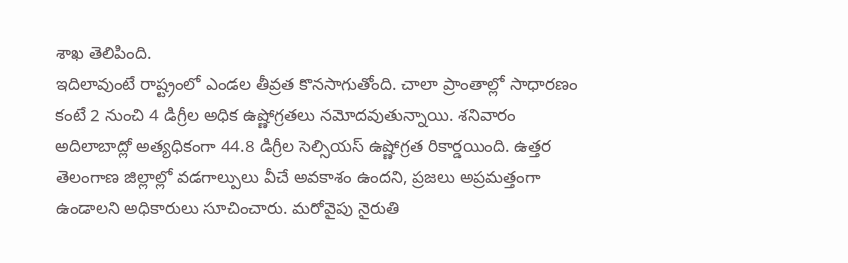శాఖ తెలిపింది.
ఇదిలావుంటే రాష్ట్రంలో ఎండల తీవ్రత కొనసాగుతోంది. చాలా ప్రాంతాల్లో సాధారణం కంటే 2 నుంచి 4 డిగ్రీల అధిక ఉష్ణోగ్రతలు నమోదవుతున్నాయి. శనివారం అదిలాబాద్లో అత్యధికంగా 44.8 డిగ్రీల సెల్సియస్ ఉష్ణోగ్రత రికార్డయింది. ఉత్తర తెలంగాణ జిల్లాల్లో వడగాల్పులు వీచే అవకాశం ఉందని, ప్రజలు అప్రమత్తంగా ఉండాలని అధికారులు సూచించారు. మరోవైపు నైరుతి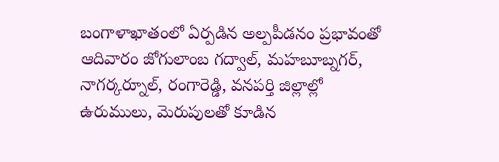బంగాళాఖాతంలో ఏర్పడిన అల్పపీడనం ప్రభావంతో ఆదివారం జోగులాంబ గద్వాల్, మహబూబ్నగర్, నాగర్కర్నూల్, రంగారెడ్డి, వనపర్తి జిల్లాల్లో ఉరుములు, మెరుపులతో కూడిన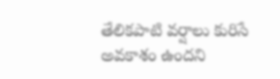తేలికపాటి వర్షాలు కురిసే అవకాశం ఉందని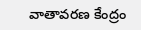వాతావరణ కేంద్రం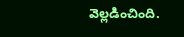వెల్లడించింది.